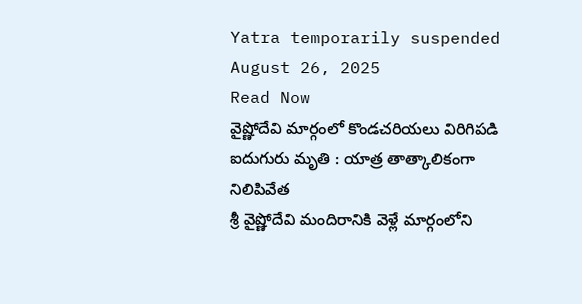Yatra temporarily suspended
August 26, 2025
Read Now
వైష్ణోదేవి మార్గంలో కొండచరియలు విరిగిపడి ఐదుగురు మృతి : యాత్ర తాత్కాలికంగా నిలిపివేత
శ్రీ వైష్ణోదేవి మందిరానికి వెళ్లే మార్గంలోని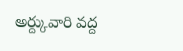అర్ద్కువారి వద్ద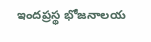ఇందప్రస్థ భోజనాలయ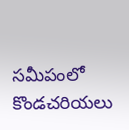సమీపంలో కొండచరియలు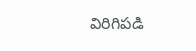విరిగిపడి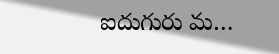ఐదుగురు మ…